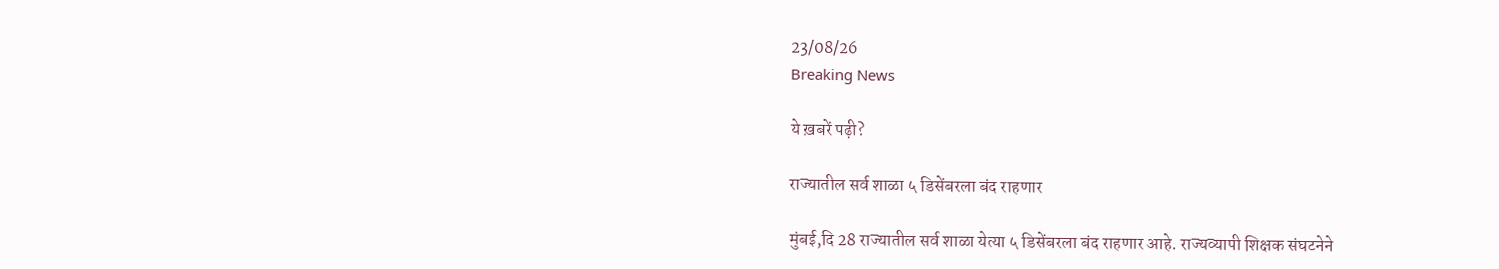23/08/26
Breaking News

ये ख़बरें पढ़ी?

राज्यातील सर्व शाळा ५ डिसेंबरला बंद राहणार

मुंबई,दि 28 राज्यातील सर्व शाळा येत्या ५ डिसेंबरला बंद राहणार आहे. राज्यव्यापी शिक्षक संघटनेने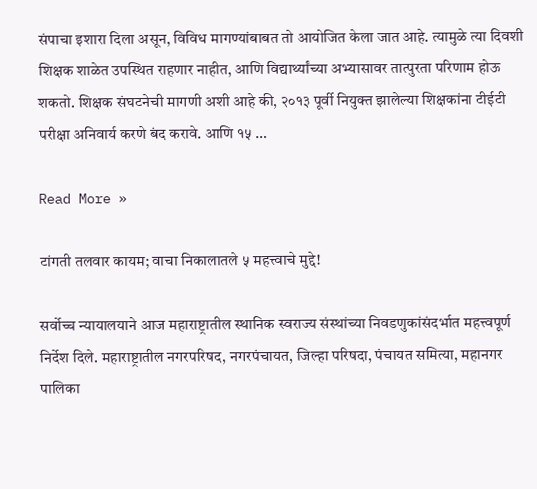संपाचा इशारा दिला असून, विविध मागण्यांबाबत तो आयोजित केला जात आहे. त्यामुळे त्या दिवशी शिक्षक शाळेत उपस्थित राहणार नाहीत, आणि विद्यार्थ्यांच्या अभ्यासावर तात्पुरता परिणाम होऊ शकतो. शिक्षक संघटनेची मागणी अशी आहे की, २०१३ पूर्वी नियुक्त झालेल्या शिक्षकांना टीईटी परीक्षा अनिवार्य करणे बंद करावे. आणि १५ …

Read More »

टांगती तलवार कायम; वाचा निकालातले ५ महत्त्वाचे मुद्दे!

सर्वोच्च न्यायालयाने आज महाराष्ट्रातील स्थानिक स्वराज्य संस्थांच्या निवडणुकांसंदर्भात महत्त्वपूर्ण निर्देश दिले. महाराष्ट्रातील नगरपरिषद, नगरपंचायत, जिल्हा परिषदा, पंचायत समित्या, महानगर पालिका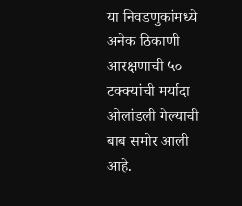या निवडणुकांमध्ये अनेक ठिकाणी आरक्षणाची ५० टक्क्यांची मर्यादा ओलांडली गेल्याची बाब समोर आली आहे.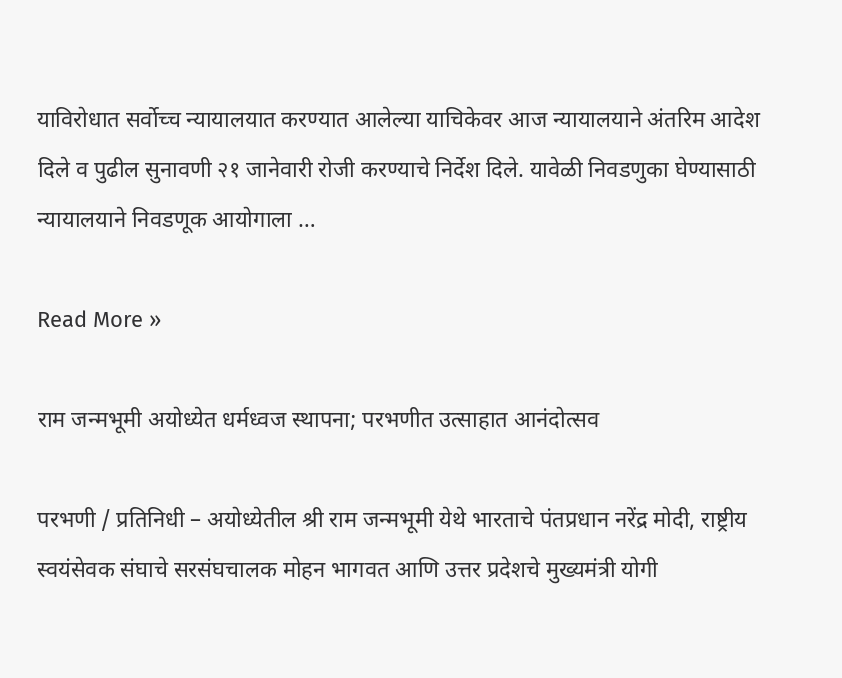याविरोधात सर्वोच्च न्यायालयात करण्यात आलेल्या याचिकेवर आज न्यायालयाने अंतरिम आदेश दिले व पुढील सुनावणी २१ जानेवारी रोजी करण्याचे निर्देश दिले. यावेळी निवडणुका घेण्यासाठी न्यायालयाने निवडणूक आयोगाला …

Read More »

राम जन्मभूमी अयोध्येत धर्मध्वज स्थापना; परभणीत उत्साहात आनंदोत्सव

परभणी / प्रतिनिधी – अयोध्येतील श्री राम जन्मभूमी येथे भारताचे पंतप्रधान नरेंद्र मोदी, राष्ट्रीय स्वयंसेवक संघाचे सरसंघचालक मोहन भागवत आणि उत्तर प्रदेशचे मुख्यमंत्री योगी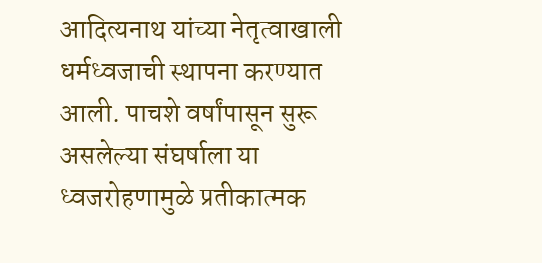आदित्यनाथ यांच्या नेतृत्वाखाली धर्मध्वजाची स्थापना करण्यात आली. पाचशे वर्षांपासून सुरू असलेल्या संघर्षाला या ध्वजरोहणामुळे प्रतीकात्मक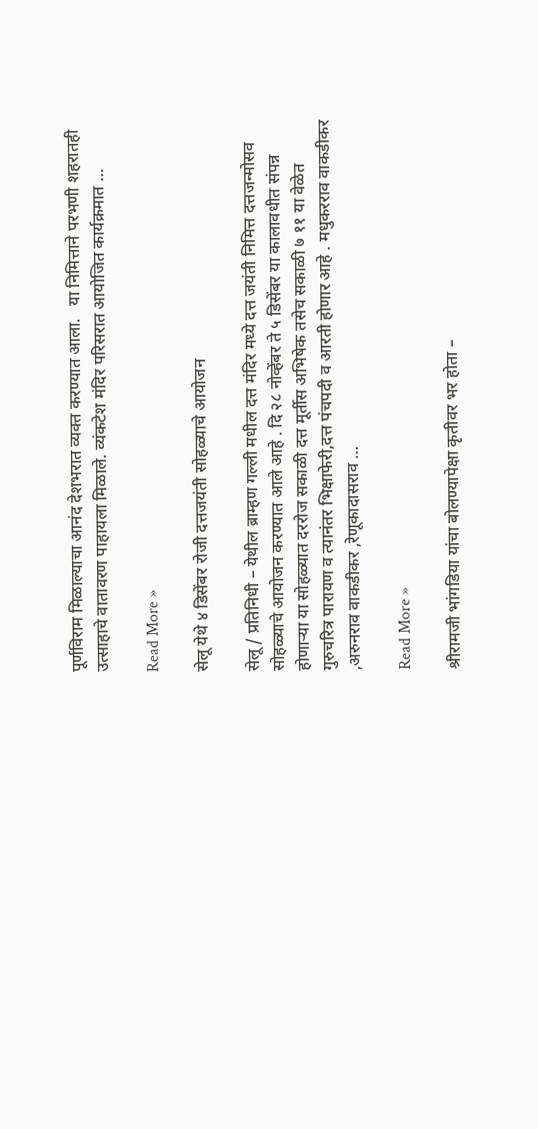पूर्णविराम मिळाल्याचा आनंद देशभरात व्यक्त करण्यात आला.   या निमित्ताने परभणी शहरातही उत्साहाचे वातावरण पाहायला मिळाले. व्यंकटेश मंदिर परिसरात आयोजित कार्यक्रमात …

Read More »

सेलू येथे ४ डिसेंबर रोजी दत्तजयंती सोहळ्याचे आयोजन

सेलू / प्रतिनिधी – येथील ब्राम्हण गल्ली मधील दत्त मंदिर मध्ये दत्त जयंती निमित्त दत्तजन्मोसव सोहळ्याचे आयोजन करण्यात आले आहे . दि २८ नोव्हेंबर ते ५ डिसेंबर या कालावधीत संपन्न होणाऱ्या या सोहळ्यात दररोज सकाळी दत्त मूर्तीस अभिषेक तसेच सकाळी ७ ११ या वेळेत गुरुचरित्र पारायण व त्यानंतर भिक्षाफेरी,दत्त पंचपदी व आरती होणार आहे . मधुकरराव वाकडीकर ,अरुनराव वाकडीकर ,रेणूकादासराव …

Read More »

श्रीरामजी भांगडिया यांचा बोलण्यापेक्षा कृतीवर भर होता –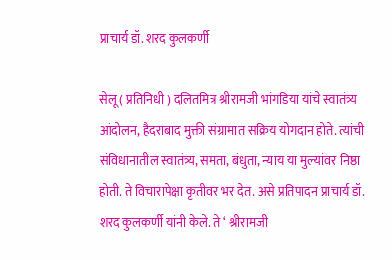प्राचार्य डॉ. शरद कुलकर्णी

सेलू ( प्रतिनिधी ) दलितमित्र श्रीरामजी भांगडिया यांचे स्वातंत्र्य आंदोलन, हैदराबाद मुक्ती संग्रामात सक्रिय योगदान होते. त्यांची संविधानातील स्वातंत्र्य, समता, बंधुता, न्याय या मुल्यांवर निष्ठा होती. ते विचारापेक्षा कृतीवर भर देत. असे प्रतिपादन प्राचार्य डॉ. शरद कुलकर्णी यांनी केले. ते ‘ श्रीरामजी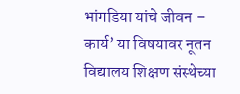भांगडिया यांचे जीवन – कार्य’ या विषयावर नूतन विद्यालय शिक्षण संस्थेच्या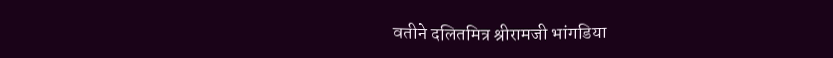वतीने दलितमित्र श्रीरामजी भांगडिया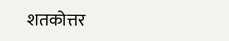शतकोत्तर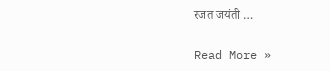रजत जयंती …

Read More »